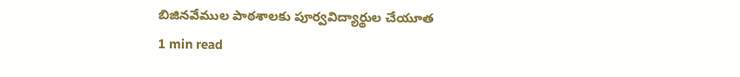బిజినవేముల పాఠశాలకు పూర్వవిద్యార్థుల చేయూత
1 min read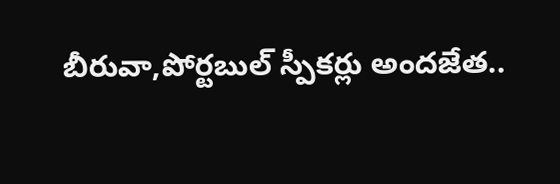బీరువా,పోర్టబుల్ స్పీకర్లు అందజేత..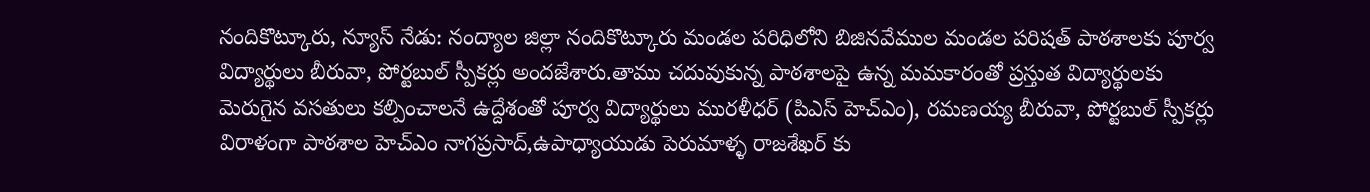నందికొట్కూరు, న్యూస్ నేడు: నంద్యాల జిల్లా నందికొట్కూరు మండల పరిధిలోని బిజినవేముల మండల పరిషత్ పాఠశాలకు పూర్వ విద్యార్థులు బీరువా, పోర్టబుల్ స్పీకర్లు అందజేశారు.తాము చదువుకున్న పాఠశాలపై ఉన్న మమకారంతో ప్రస్తుత విద్యార్థులకు మెరుగైన వసతులు కల్పించాలనే ఉద్దేశంతో పూర్వ విద్యార్థులు మురళీధర్ (పిఎస్ హెచ్ఎం), రమణయ్య బీరువా, పోర్టబుల్ స్పీకర్లు విరాళంగా పాఠశాల హెచ్ఎం నాగప్రసాద్,ఉపాధ్యాయుడు పెరుమాళ్ళ రాజశేఖర్ కు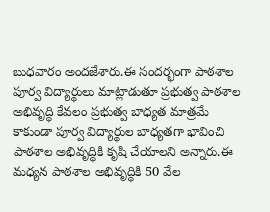బుధవారం అందజేశారు.ఈ సందర్భంగా పాఠశాల పూర్వ విద్యార్థులు మాట్లాడుతూ ప్రభుత్వ పాఠశాల అభివృద్ధి కేవలం ప్రభుత్వ బాధ్యత మాత్రమే కాకుండా పూర్వ విద్యార్థుల బాధ్యతగా భావించి పాఠశాల అభివృద్ధికి కృషి చేయాలని అన్నారు.ఈ మధ్యన పాఠశాల అభివృద్ధికి 50 వేల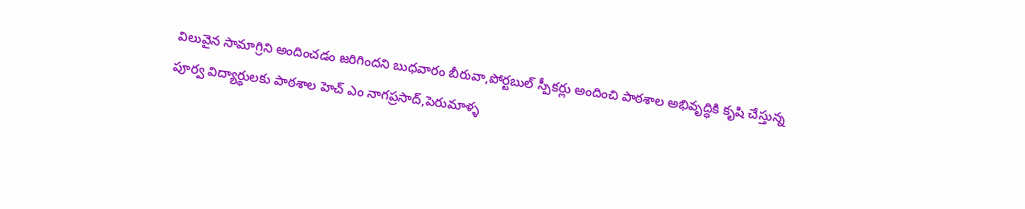విలువైన సామాగ్రిని అందించడం జరిగిందని బుధవారం బీరువా,పోర్టబుల్ స్పీకర్లు అందించి పాఠశాల అభివృద్ధికి కృషి చేస్తున్న పూర్వ విద్యార్థులకు పాఠశాల హెచ్ ఎం నాగప్రసాద్,పెరుమాళ్ళ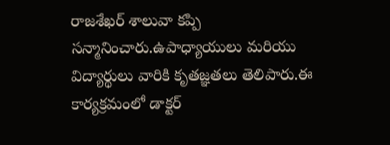రాజశేఖర్ శాలువా కప్పి సన్మానించారు.ఉపాధ్యాయులు మరియు విద్యార్థులు వారికి కృతజ్ఞతలు తెలిపారు.ఈ కార్యక్రమంలో డాక్టర్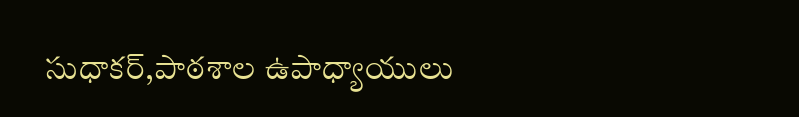సుధాకర్,పాఠశాల ఉపాధ్యాయులు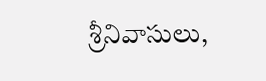శ్రీనివాసులు,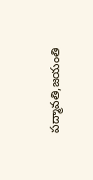పద్మావతి,జయంతి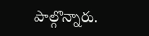పాల్గొన్నారు.